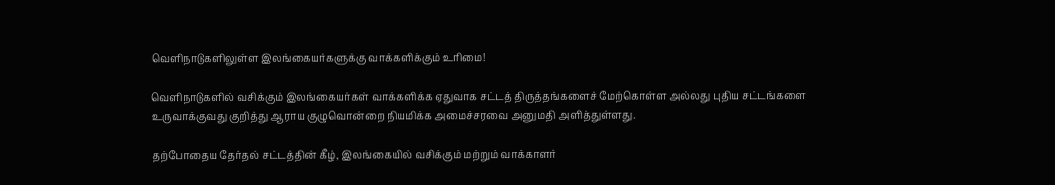வெளிநாடுகளிலுள்ள இலங்கையர்களுக்கு வாக்களிக்கும் உரிமை!

வெளிநாடுகளில் வசிக்கும் இலங்கையர்கள் வாக்களிக்க ஏதுவாக சட்டத் திருத்தங்களைச் மேற்கொள்ள அல்லது புதிய சட்டங்களை உருவாக்குவது குறித்து ஆராய குழுவொன்றை நியமிக்க அமைச்சரவை அனுமதி அளித்துள்ளது.

தற்போதைய தேர்தல் சட்டத்தின் கீழ், இலங்கையில் வசிக்கும் மற்றும் வாக்காளர்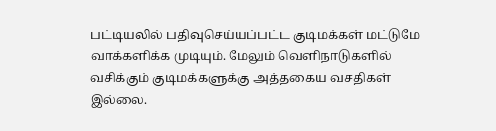பட்டியலில் பதிவுசெய்யப்பட்ட குடிமக்கள் மட்டுமே வாக்களிக்க முடியும். மேலும் வெளிநாடுகளில் வசிக்கும் குடிமக்களுக்கு அத்தகைய வசதிகள் இல்லை.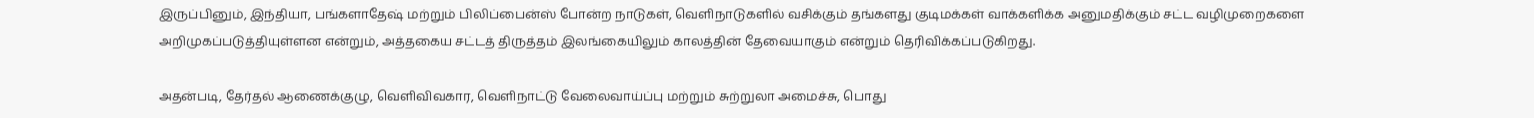இருப்பினும், இந்தியா, பங்களாதேஷ் மற்றும் பிலிப்பைன்ஸ் போன்ற நாடுகள், வெளிநாடுகளில் வசிக்கும் தங்களது குடிமக்கள் வாக்களிக்க அனுமதிக்கும் சட்ட வழிமுறைகளை அறிமுகப்படுத்தியுள்ளன என்றும், அத்தகைய சட்டத் திருத்தம் இலங்கையிலும் காலத்தின் தேவையாகும் என்றும் தெரிவிக்கப்படுகிறது.

அதன்படி, தேர்தல் ஆணைக்குழு, வெளிவிவகார, வெளிநாட்டு வேலைவாய்ப்பு மற்றும் சுற்றுலா அமைச்சு, பொது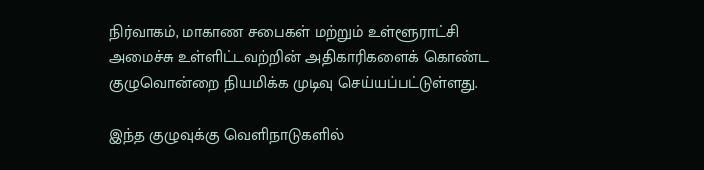நிர்வாகம், மாகாண சபைகள் மற்றும் உள்ளூராட்சி அமைச்சு உள்ளிட்டவற்றின் அதிகாரிகளைக் கொண்ட குழுவொன்றை நியமிக்க முடிவு செய்யப்பட்டுள்ளது.

இந்த குழுவுக்கு வெளிநாடுகளில்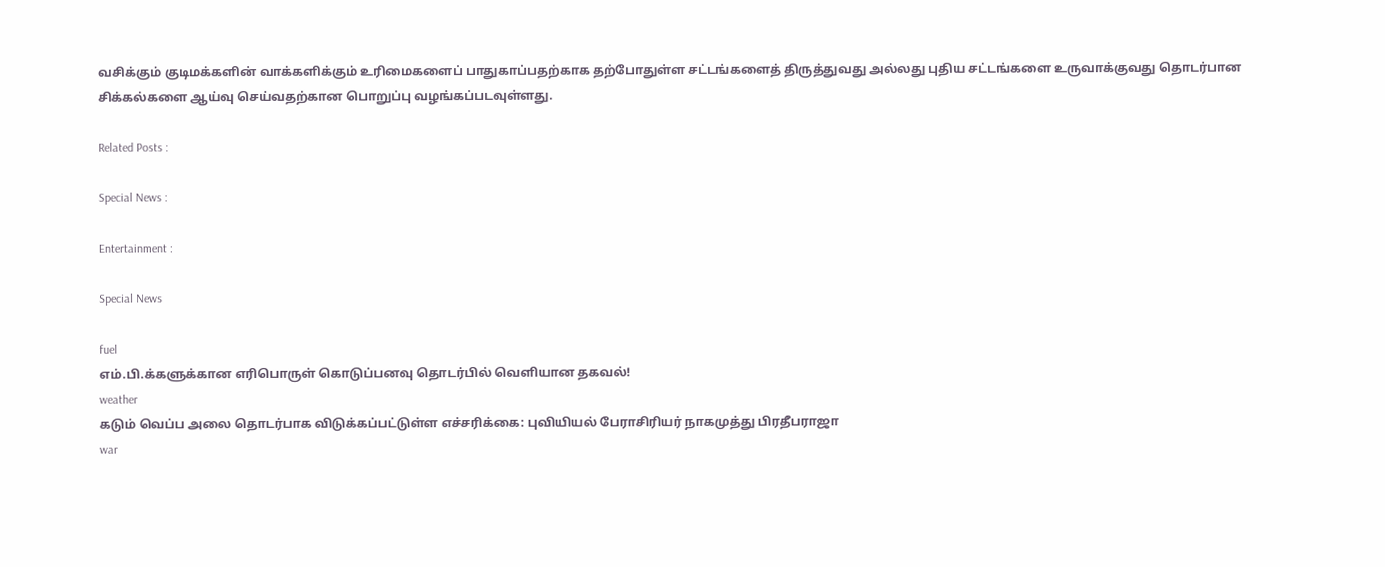வசிக்கும் குடிமக்களின் வாக்களிக்கும் உரிமைகளைப் பாதுகாப்பதற்காக தற்போதுள்ள சட்டங்களைத் திருத்துவது அல்லது புதிய சட்டங்களை உருவாக்குவது தொடர்பான சிக்கல்களை ஆய்வு செய்வதற்கான பொறுப்பு வழங்கப்படவுள்ளது.

Related Posts :

Special News :

Entertainment :

Special News

fuel
எம்.பி.க்களுக்கான எரிபொருள் கொடுப்பனவு தொடர்பில் வெளியான தகவல்!
weather
கடும் வெப்ப அலை தொடர்பாக விடுக்கப்பட்டுள்ள எச்சரிக்கை: புவியியல் பேராசிரியர் நாகமுத்து பிரதீபராஜா
war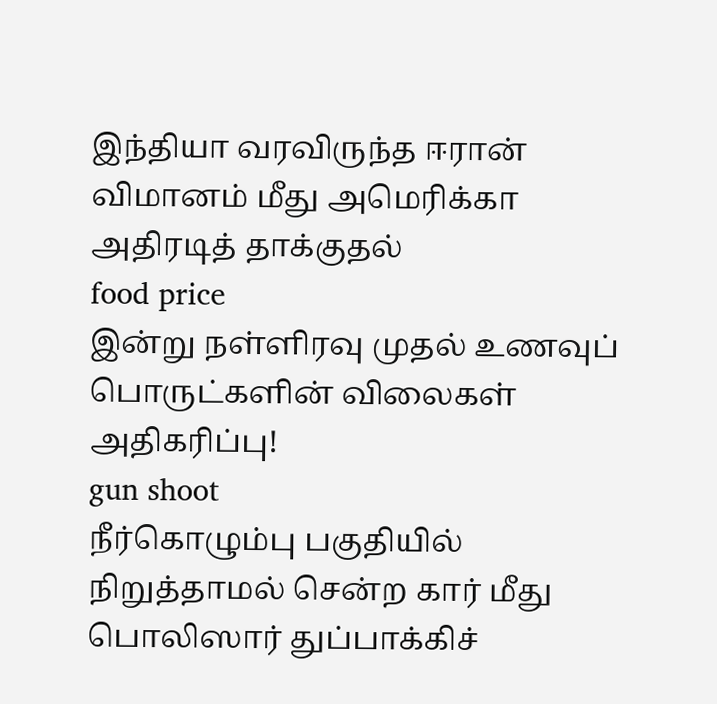இந்தியா வரவிருந்த ஈரான் விமானம் மீது அமெரிக்கா அதிரடித் தாக்குதல்
food price
இன்று நள்ளிரவு முதல் உணவுப் பொருட்களின் விலைகள் அதிகரிப்பு!
gun shoot
நீர்கொழும்பு பகுதியில் நிறுத்தாமல் சென்ற கார் மீது பொலிஸார் துப்பாக்கிச்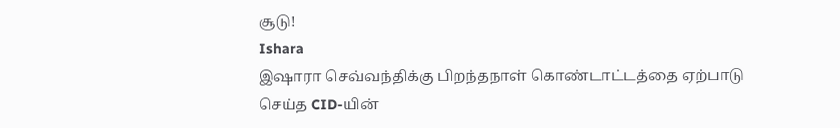சூடு!
Ishara
இஷாரா செவ்வந்திக்கு பிறந்தநாள் கொண்டாட்டத்தை ஏற்பாடு செய்த CID-யின்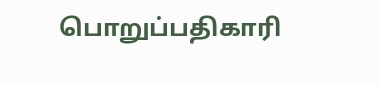பொறுப்பதிகாரி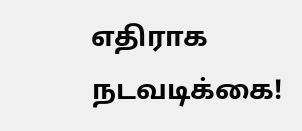எதிராக நடவடிக்கை!